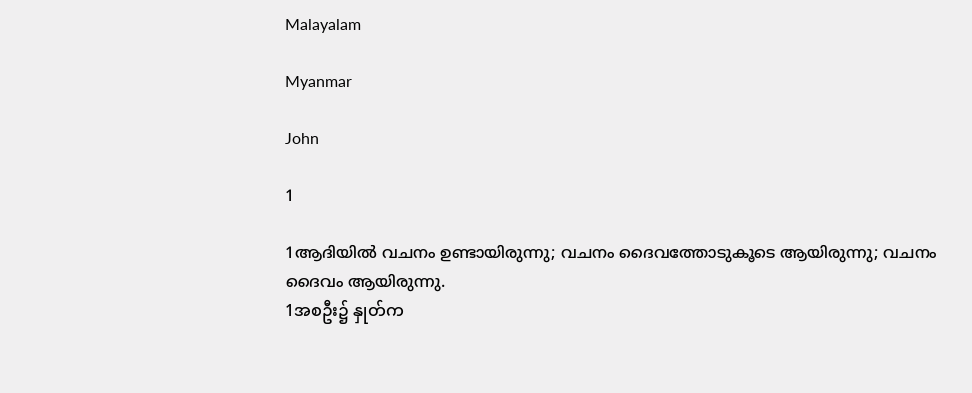Malayalam

Myanmar

John

1

1ആദിയില്‍ വചനം ഉണ്ടായിരുന്നു; വചനം ദൈവത്തോടുകൂടെ ആയിരുന്നു; വചനം ദൈവം ആയിരുന്നു.
1အစဦး၌ နှုတ်က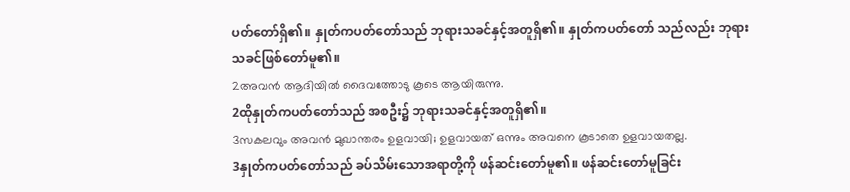ပတ်တော်ရှိ၏။ နှုတ်ကပတ်တော်သည် ဘုရားသခင်နှင့်အတူရှိ၏။ နှုတ်ကပတ်တော် သည်လည်း ဘုရားသခင်ဖြစ်တော်မူ၏။
2അവന്‍ ആദിയില്‍ ദൈവത്തോടു കൂടെ ആയിരുന്നു.
2ထိုနှုတ်ကပတ်တော်သည် အစဦး၌ ဘုရားသခင်နှင့်အတူရှိ၏။
3സകലവും അവന്‍ മുഖാന്തരം ഉളവായി; ഉളവായത് ഒന്നും അവനെ കൂടാതെ ഉളവായതല്ല.
3နှုတ်ကပတ်တော်သည် ခပ်သိမ်းသောအရာတို့ကို ဖန်ဆင်းတော်မူ၏။ ဖန်ဆင်းတော်မူခြင်း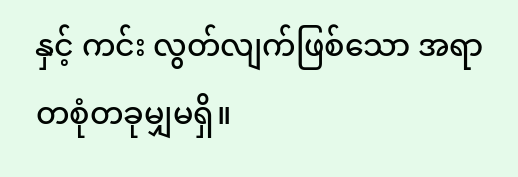နှင့် ကင်း လွတ်လျက်ဖြစ်သော အရာတစုံတခုမျှမရှိ။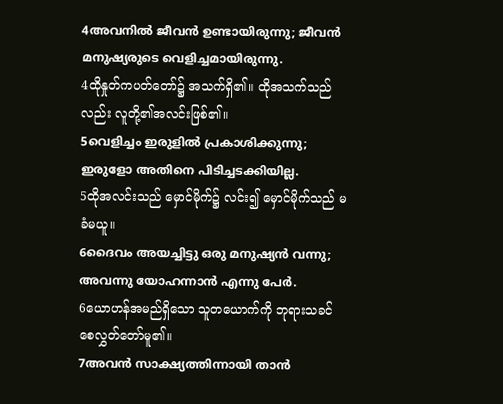4അവനില്‍ ജീവന്‍ ഉണ്ടായിരുന്നു; ജീവന്‍ മനുഷ്യരുടെ വെളിച്ചമായിരുന്നു.
4ထိုနှုတ်ကပတ်တော်၌ အသက်ရှိ၏။ ထိုအသက်သည်လည်း လူတို့၏အလင်းဖြစ်၏။
5വെളിച്ചം ഇരുളില്‍ പ്രകാശിക്കുന്നു; ഇരുളോ അതിനെ പിടിച്ചടക്കിയില്ല.
5ထိုအလင်းသည် မှောင်မိုက်၌ လင်း၍ မှောင်မိုက်သည် မခံမယူ။
6ദൈവം അയച്ചിട്ടു ഒരു മനുഷ്യന്‍ വന്നു; അവന്നു യോഹന്നാന്‍ എന്നു പേര്‍.
6ယောဟန်အမည်ရှိသော သူတယောက်ကို ဘုရားသခင်စေလွှတ်တော်မူ၏။
7അവന്‍ സാക്ഷ്യത്തിന്നായി താന്‍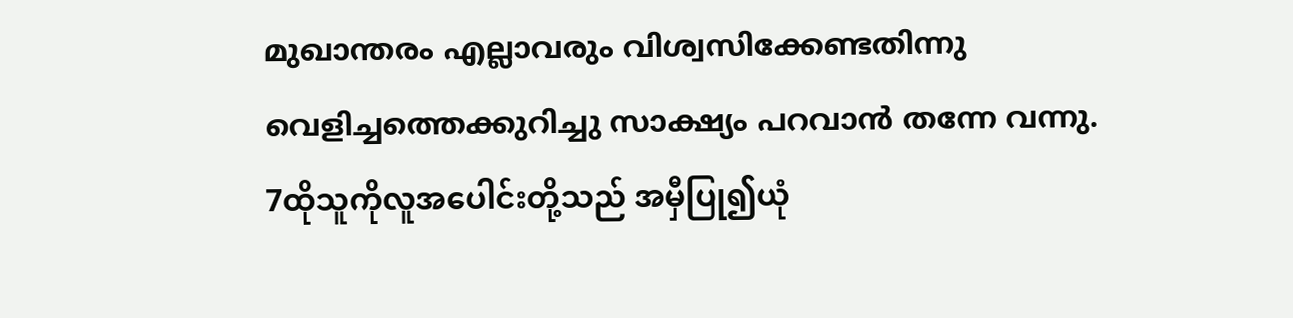മുഖാന്തരം എല്ലാവരും വിശ്വസിക്കേണ്ടതിന്നു വെളിച്ചത്തെക്കുറിച്ചു സാക്ഷ്യം പറവാന്‍ തന്നേ വന്നു.
7ထိုသူကိုလူအပေါင်းတို့သည် အမှီပြု၍ယုံ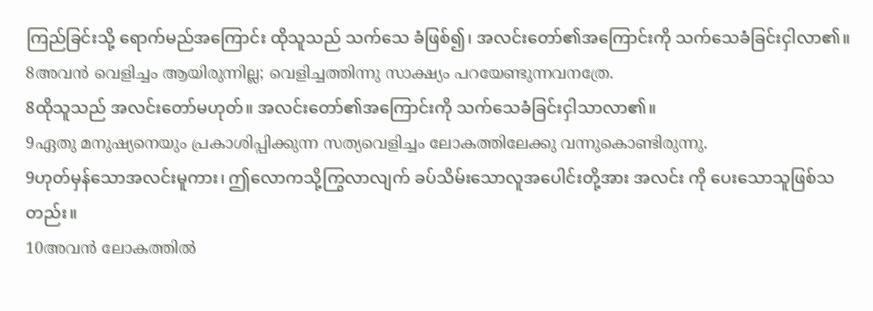ကြည်ခြင်းသို့ ရောက်မည်အကြောင်း ထိုသူသည် သက်သေ ခံဖြစ်၍၊ အလင်းတော်၏အကြောင်းကို သက်သေခံခြင်းငှါလာ၏။
8അവന്‍ വെളിച്ചം ആയിരുന്നില്ല; വെളിച്ചത്തിന്നു സാക്ഷ്യം പറയേണ്ടുന്നവനത്രേ.
8ထိုသူသည် အလင်းတော်မဟုတ်။ အလင်းတော်၏အကြောင်းကို သက်သေခံခြင်းငှါသာလာ၏။
9ഏതു മനുഷ്യനെയും പ്രകാശിപ്പിക്കുന്ന സത്യവെളിച്ചം ലോകത്തിലേക്കു വന്നുകൊണ്ടിരുന്നു.
9ဟုတ်မှန်သောအလင်းမူကား၊ ဤလောကသို့ကြွလာလျက် ခပ်သိမ်းသောလူအပေါင်းတို့အား အလင်း ကို ပေးသောသူဖြစ်သတည်း။
10അവന്‍ ലോകത്തില്‍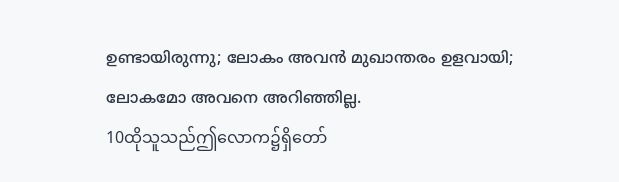ഉണ്ടായിരുന്നു; ലോകം അവന്‍ മുഖാന്തരം ഉളവായി; ലോകമോ അവനെ അറിഞ്ഞില്ല.
10ထိုသူသည်ဤလောက၌ရှိတော်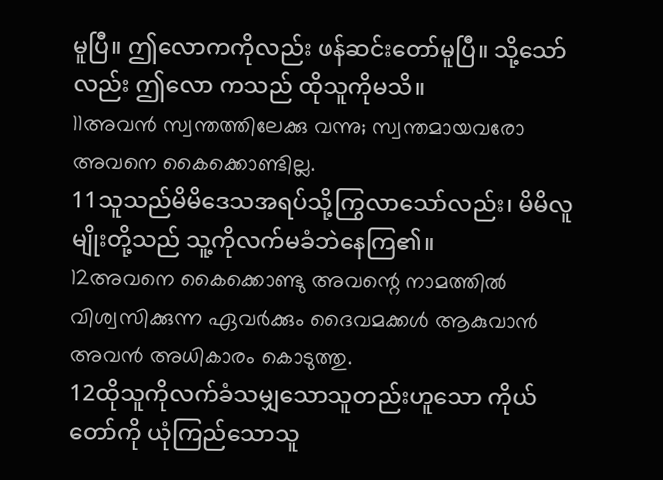မူပြီ။ ဤလောကကိုလည်း ဖန်ဆင်းတော်မူပြီ။ သို့သော်လည်း ဤလော ကသည် ထိုသူကိုမသိ။
11അവന്‍ സ്വന്തത്തിലേക്കു വന്നു; സ്വന്തമായവരോ അവനെ കൈക്കൊണ്ടില്ല.
11သူသည်မိမိဒေသအရပ်သို့ကြွလာသော်လည်း၊ မိမိလူမျိုးတို့သည် သူ့ကိုလက်မခံဘဲနေကြ၏။
12അവനെ കൈക്കൊണ്ടു അവന്റെ നാമത്തില്‍ വിശ്വസിക്കുന്ന ഏവര്‍ക്കും ദൈവമക്കള്‍ ആകുവാന്‍ അവന്‍ അധികാരം കൊടുത്തു.
12ထိုသူကိုလက်ခံသမျှသောသူတည်းဟူသော ကိုယ်တော်ကို ယုံကြည်သောသူ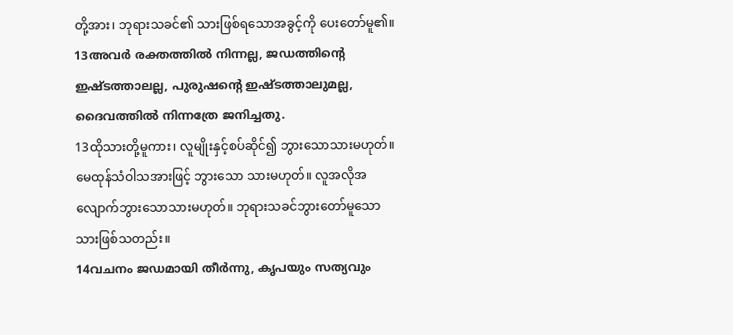တို့အား၊ ဘုရားသခင်၏ သားဖြစ်ရသောအခွင့်ကို ပေးတော်မူ၏။
13അവര്‍ രക്തത്തില്‍ നിന്നല്ല, ജഡത്തിന്റെ ഇഷ്ടത്താലല്ല, പുരുഷന്റെ ഇഷ്ടത്താലുമല്ല, ദൈവത്തില്‍ നിന്നത്രേ ജനിച്ചതു.
13ထိုသားတို့မူကား၊ လူမျိုးနှင့်စပ်ဆိုင်၍ ဘွားသောသားမဟုတ်။ မေထုန်သံဝါသအားဖြင့် ဘွားသော သားမဟုတ်။ လူအလိုအလျောက်ဘွားသောသားမဟုတ်။ ဘုရားသခင်ဘွားတော်မူသောသားဖြစ်သတည်း။
14വചനം ജഡമായി തീര്‍ന്നു, കൃപയും സത്യവും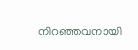നിറഞ്ഞവനായി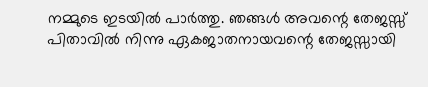നമ്മുടെ ഇടയില്‍ പാര്‍ത്തു. ഞങ്ങള്‍ അവന്റെ തേജസ്സ് പിതാവില്‍ നിന്നു ഏകജാതനായവന്റെ തേജസ്സായി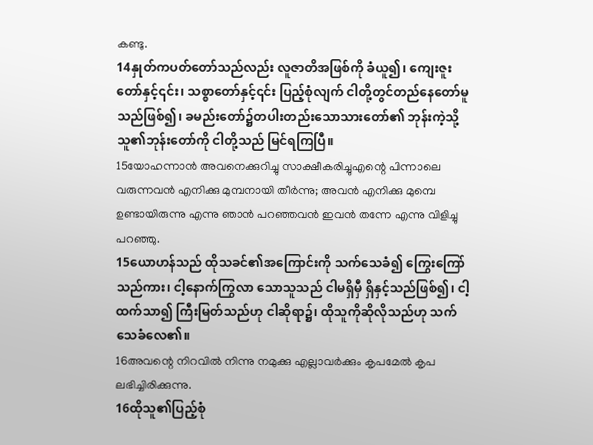കണ്ടു.
14နှုတ်ကပတ်တော်သည်လည်း လူဇာတိအဖြစ်ကို ခံယူ၍၊ ကျေးဇူးတော်နှင့်၎င်း၊ သစ္စာတော်နှင့်၎င်း ပြည့်စုံလျက် ငါတို့တွင်တည်နေတော်မူသည်ဖြစ်၍၊ ခမည်းတော်၌တပါးတည်းသောသားတော်၏ ဘုန်းကဲ့သို့ သူ၏ဘုန်းတော်ကို ငါတို့သည် မြင်ရကြပြီ။
15യോഹന്നാന്‍ അവനെക്കുറിച്ചു സാക്ഷീകരിച്ചുഎന്റെ പിന്നാലെ വരുന്നവന്‍ എനിക്കു മുമ്പനായി തീര്‍ന്നു; അവന്‍ എനിക്കു മുമ്പെ ഉണ്ടായിരുന്നു എന്നു ഞാന്‍ പറഞ്ഞവന്‍ ഇവന്‍ തന്നേ എന്നു വിളിച്ചു പറഞ്ഞു.
15ယောဟန်သည် ထိုသခင်၏အကြောင်းကို သက်သေခံ၍ ကြွေးကြော်သည်ကား၊ ငါ့နောက်ကြွလာ သောသူသည် ငါမရှိမှီ ရှိနှင့်သည်ဖြစ်၍၊ ငါ့ထက်သာ၍ ကြီးမြတ်သည်ဟု ငါဆိုရာ၌၊ ထိုသူကိုဆိုလိုသည်ဟု သက်သေခံလေ၏။
16അവന്റെ നിറവില്‍ നിന്നു നമുക്കു എല്ലാവര്‍ക്കും കൃപമേല്‍ കൃപ ലഭിച്ചിരിക്കുന്നു.
16ထိုသူ၏ပြည့်စုံ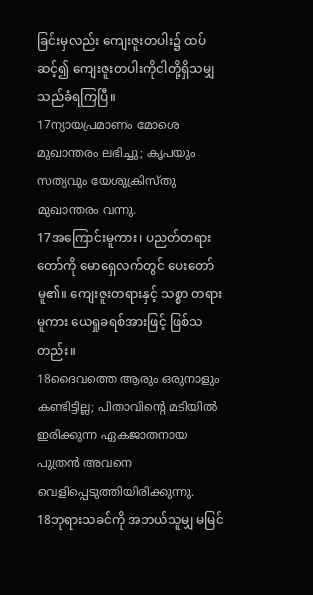ခြင်းမှလည်း ကျေးဇူးတပါး၌ ထပ်ဆင့်၍ ကျေးဇူးတပါးကိုငါတို့ရှိသမျှသည်ခံရကြပြီ။
17ന്യായപ്രമാണം മോശെ മുഖാന്തരം ലഭിച്ചു; കൃപയും സത്യവും യേശുക്രിസ്തു മുഖാന്തരം വന്നു.
17အကြောင်းမူကား၊ ပညတ်တရားတော်ကို မောရှေလက်တွင် ပေးတော်မူ၏။ ကျေးဇူးတရားနှင့် သစ္စာ တရားမူကား ယေရှုခရစ်အားဖြင့် ဖြစ်သတည်း။
18ദൈവത്തെ ആരും ഒരുനാളും കണ്ടിട്ടില്ല; പിതാവിന്റെ മടിയില്‍ ഇരിക്കുന്ന ഏകജാതനായ പുത്രന്‍ അവനെ വെളിപ്പെടുത്തിയിരിക്കുന്നു.
18ဘုရားသခင်ကို အဘယ်သူမျှ မမြင်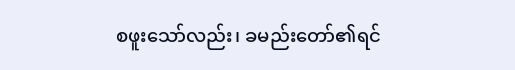စဖူးသော်လည်း၊ ခမည်းတော်၏ရင်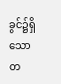ခွင်၌ရှိသော တ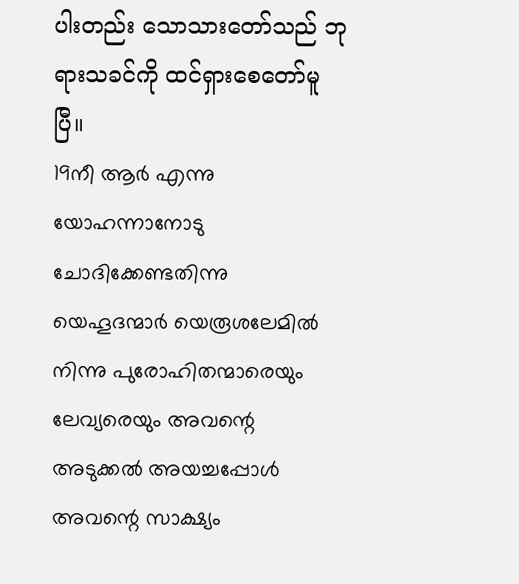ပါးတည်း သောသားတော်သည် ဘုရားသခင်ကို ထင်ရှားစေတော်မူပြီ။
19നീ ആര്‍ എന്നു യോഹന്നാനോടു ചോദിക്കേണ്ടതിന്നു യെഹൂദന്മാര്‍ യെരൂശലേമില്‍ നിന്നു പുരോഹിതന്മാരെയും ലേവ്യരെയും അവന്റെ അടുക്കല്‍ അയച്ചപ്പോള്‍ അവന്റെ സാക്ഷ്യം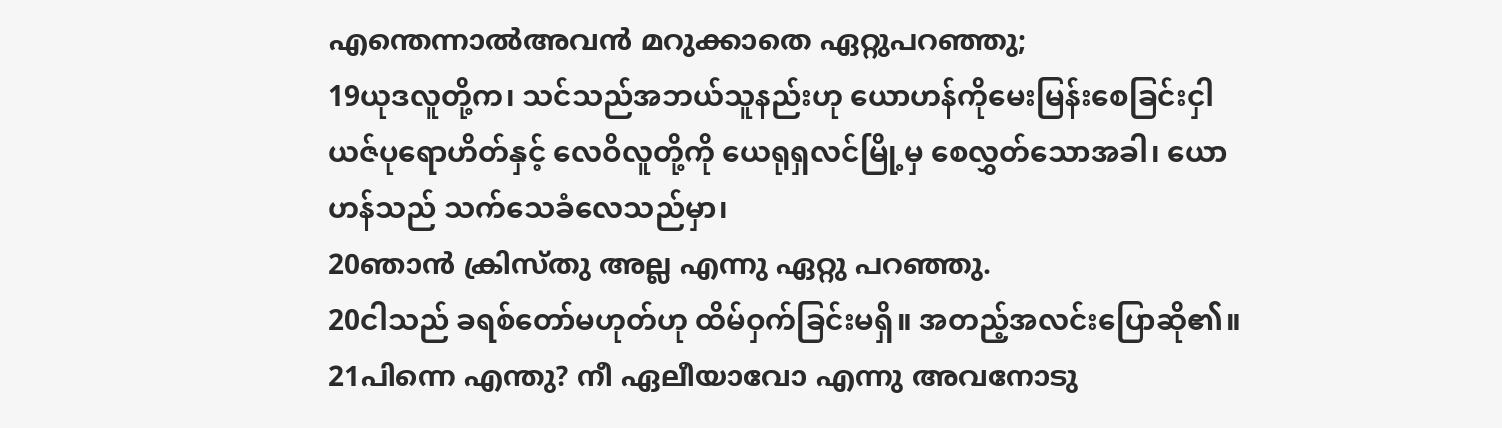എന്തെന്നാല്‍അവന്‍ മറുക്കാതെ ഏറ്റുപറഞ്ഞു;
19ယုဒလူတို့က၊ သင်သည်အဘယ်သူနည်းဟု ယောဟန်ကိုမေးမြန်းစေခြင်းငှါ ယဇ်ပုရောဟိတ်နှင့် လေဝိလူတို့ကို ယေရုရှလင်မြို့မှ စေလွှတ်သောအခါ၊ ယောဟန်သည် သက်သေခံလေသည်မှာ၊
20ഞാന്‍ ക്രിസ്തു അല്ല എന്നു ഏറ്റു പറഞ്ഞു.
20ငါသည် ခရစ်တော်မဟုတ်ဟု ထိမ်ဝှက်ခြင်းမရှိ။ အတည့်အလင်းပြောဆို၏။
21പിന്നെ എന്തു? നീ ഏലീയാവോ എന്നു അവനോടു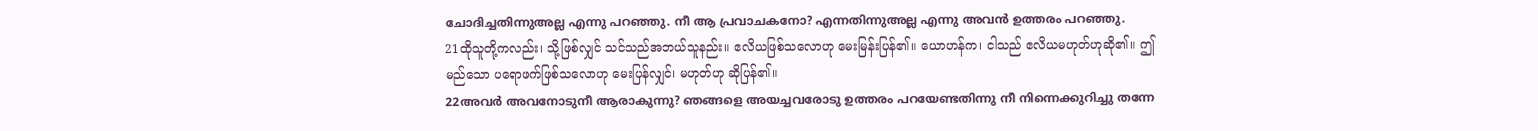ചോദിച്ചതിന്നുഅല്ല എന്നു പറഞ്ഞു. നീ ആ പ്രവാചകനോ? എന്നതിന്നുഅല്ല എന്നു അവന്‍ ഉത്തരം പറഞ്ഞു.
21ထိုသူတို့ကလည်း၊ သို့ဖြစ်လျှင် သင်သည်အဘယ်သူနည်း။ ဧလိယဖြစ်သလောဟု မေးမြန်းပြန်၏။ ယောဟန်က၊ ငါသည် ဧလိယမဟုတ်ဟုဆို၏။ ဤမည်သော ပရောဖက်ဖြစ်သလောဟု မေးပြန်လျှင်၊ မဟုတ်ဟု ဆိုပြန်၏။
22അവര്‍ അവനോടുനീ ആരാകുന്നു? ഞങ്ങളെ അയച്ചവരോടു ഉത്തരം പറയേണ്ടതിന്നു നീ നിന്നെക്കുറിച്ചു തന്നേ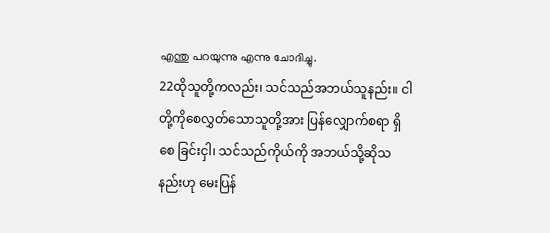എന്തു പറയുന്നു എന്നു ചോദിച്ചു.
22ထိုသူတို့ကလည်း၊ သင်သည်အဘယ်သူနည်း။ ငါတို့ကိုစေလွှတ်သောသူတို့အား ပြန်လျှောက်စရာ ရှိစေ ခြင်းငှါ၊ သင်သည်ကိုယ်ကို အဘယ်သို့ဆိုသနည်းဟု မေးပြန်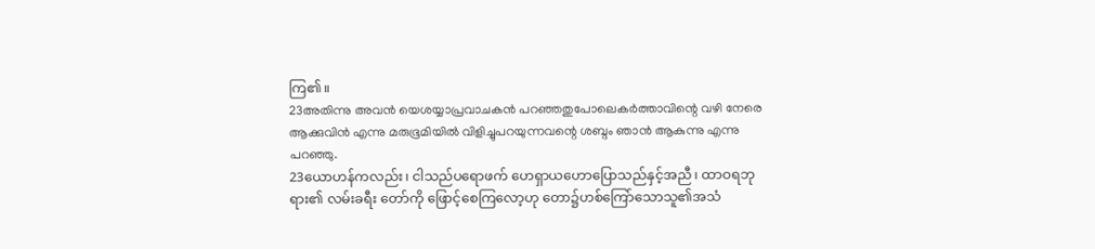ကြ၏။
23അതിന്നു അവന്‍ യെശയ്യാപ്രവാചകന്‍ പറഞ്ഞതുപോലെകര്‍ത്താവിന്റെ വഴി നേരെ ആക്കുവിന്‍ എന്നു മരുഭൂമിയില്‍ വിളിച്ചുപറയുന്നവന്റെ ശബ്ദം ഞാന്‍ ആകുന്നു എന്നു പറഞ്ഞു.
23ယောဟန်ကလည်း၊ ငါသည်ပရောဖက် ဟေရှာယဟောပြောသည်နှင့်အညီ၊ ထာဝရဘုရား၏ လမ်းခရီး တော်ကို ဖြောင့်စေကြလော့ဟု တော၌ဟစ်ကြော်သောသူ၏အသံ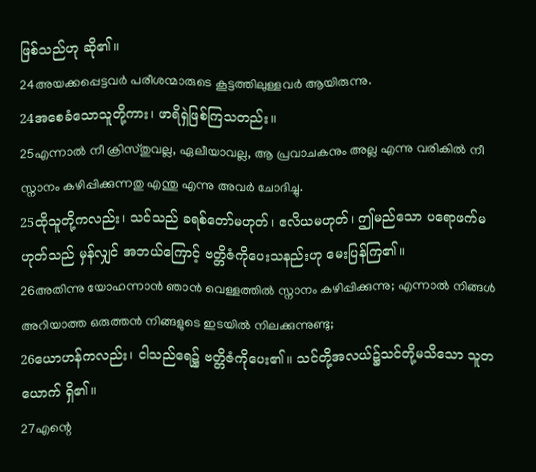ဖြစ်သည်ဟု ဆို၏။
24അയക്കപ്പെട്ടവര്‍ പരീശന്മാരുടെ കൂട്ടത്തിലുള്ളവര്‍ ആയിരുന്നു.
24အစေခံသောသူတို့ကား၊ ဖာရိရှဲဖြစ်ကြသတည်း။
25എന്നാല്‍ നീ ക്രിസ്തുവല്ല, ഏലീയാവല്ല, ആ പ്രവാചകനും അല്ല എന്നു വരികില്‍ നീ സ്നാനം കഴിപ്പിക്കുന്നതു എന്തു എന്നു അവര്‍ ചോദിച്ചു.
25ထိုသူတို့ကလည်း၊ သင်သည် ခရစ်တော်မဟုတ်၊ ဧလိယမဟုတ်၊ ဤမည်သော ပရောဖက်မဟုတ်သည် မှန်လျှင် အဘယ်ကြောင့် ဗတ္တိဇံကိုပေးသနည်းဟု မေးပြန်ကြ၏။
26അതിന്നു യോഹന്നാന്‍ ഞാന്‍ വെള്ളത്തില്‍ സ്നാനം കഴിപ്പിക്കുന്നു; എന്നാല്‍ നിങ്ങള്‍ അറിയാത്ത ഒരുത്തന്‍ നിങ്ങളുടെ ഇടയില്‍ നിലക്കുന്നുണ്ടു;
26ယောဟန်ကလည်း၊ ငါသည်ရေ၌ ဗတ္တိဇံကိုပေး၏။ သင်တို့အလယ်၌သင်တို့မသိသော သူတယောက် ရှိ၏။
27എന്റെ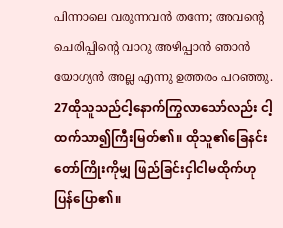പിന്നാലെ വരുന്നവന്‍ തന്നേ; അവന്റെ ചെരിപ്പിന്റെ വാറു അഴിപ്പാന്‍ ഞാന്‍ യോഗ്യന്‍ അല്ല എന്നു ഉത്തരം പറഞ്ഞു.
27ထိုသူသည်ငါ့နောက်ကြွလာသော်လည်း ငါ့ထက်သာ၍ကြီးမြတ်၏။ ထိုသူ၏ခြေနင်းတော်ကြိုးကိုမျှ ဖြည်ခြင်းငှါငါမထိုက်ဟုပြန်ပြော၏။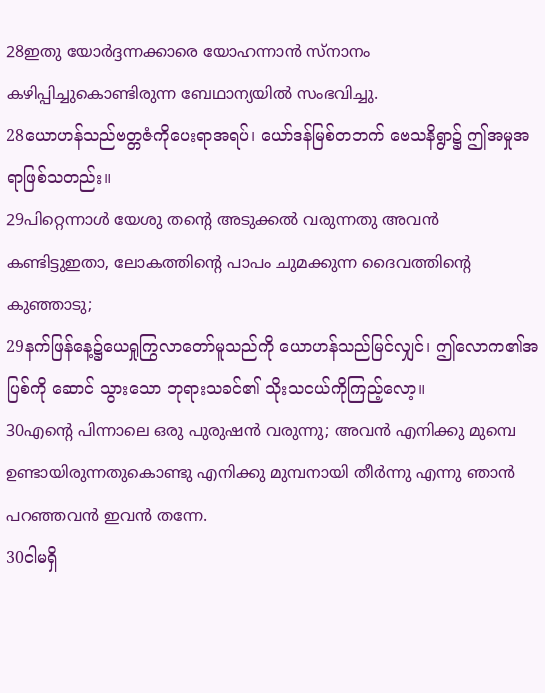28ഇതു യോര്‍ദ്ദന്നക്കാരെ യോഹന്നാന്‍ സ്നാനം കഴിപ്പിച്ചുകൊണ്ടിരുന്ന ബേഥാന്യയില്‍ സംഭവിച്ചു.
28ယောဟန်သည်ဗတ္တဇံကိုပေးရာအရပ်၊ ယော်ဒန်မြစ်တဘက် ဗေသနိရွာ၌ ဤအမှုအရာဖြစ်သတည်း။
29പിറ്റെന്നാള്‍ യേശു തന്റെ അടുക്കല്‍ വരുന്നതു അവന്‍ കണ്ടിട്ടുഇതാ, ലോകത്തിന്റെ പാപം ചുമക്കുന്ന ദൈവത്തിന്റെ കുഞ്ഞാടു;
29နက်ဖြန်နေ့၌ယေရှုကြွလာတော်မူသည်ကို ယောဟန်သည်မြင်လျှင်၊ ဤလောက၏အပြစ်ကို ဆောင် သွားသော ဘုရားသခင်၏ သိုးသငယ်ကိုကြည့်လော့။
30എന്റെ പിന്നാലെ ഒരു പുരുഷന്‍ വരുന്നു; അവന്‍ എനിക്കു മുമ്പെ ഉണ്ടായിരുന്നതുകൊണ്ടു എനിക്കു മുമ്പനായി തീര്‍ന്നു എന്നു ഞാന്‍ പറഞ്ഞവന്‍ ഇവന്‍ തന്നേ.
30ငါမရှိ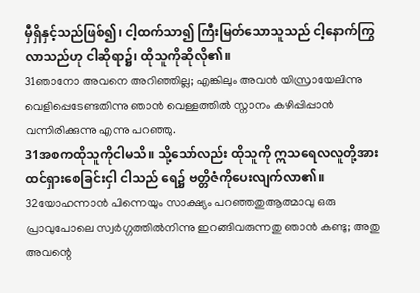မှီရှိနှင့်သည်ဖြစ်၍၊ ငါ့ထက်သာ၍ ကြီးမြတ်သောသူသည် ငါ့နောက်ကြွလာသည်ဟု ငါဆိုရာ၌၊ ထိုသူကိုဆိုလို၏။
31ഞാനോ അവനെ അറിഞ്ഞില്ല; എങ്കിലും അവന്‍ യിസ്രായേലിന്നു വെളിപ്പെടേണ്ടതിന്നു ഞാന്‍ വെള്ളത്തില്‍ സ്നാനം കഴിപ്പിപ്പാന്‍ വന്നിരിക്കുന്നു എന്നു പറഞ്ഞു.
31အစကထိုသူကိုငါမသိ။ သို့သော်လည်း ထိုသူကို ဣသရေလလူတို့အား ထင်ရှားစေခြင်းငှါ ငါသည် ရေ၌ ဗတ္တိဇံကိုပေးလျက်လာ၏။
32യോഹന്നാന്‍ പിന്നെയും സാക്ഷ്യം പറഞ്ഞതുആത്മാവു ഒരു പ്രാവുപോലെ സ്വര്‍ഗ്ഗത്തില്‍നിന്നു ഇറങ്ങിവരുന്നതു ഞാന്‍ കണ്ടു; അതു അവന്റെ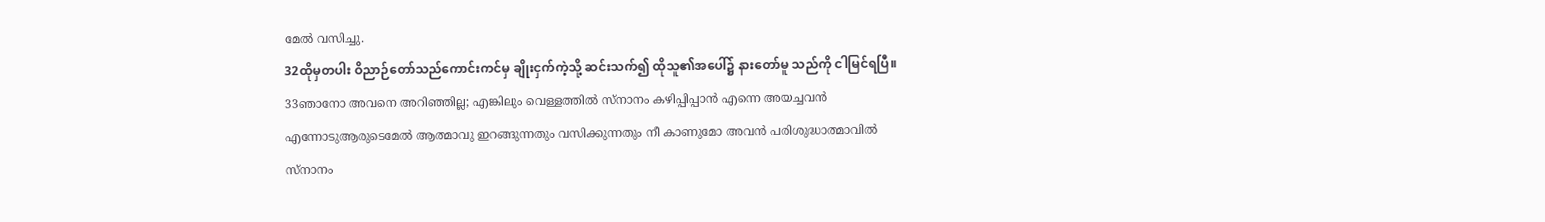മേല്‍ വസിച്ചു.
32ထိုမှတပါး ဝိညာဉ်တော်သည်ကောင်းကင်မှ ချိုးငှက်ကဲ့သို့ ဆင်းသက်၍ ထိုသူ၏အပေါ်၌ နားတော်မူ သည်ကို ငါမြင်ရပြီ။
33ഞാനോ അവനെ അറിഞ്ഞില്ല; എങ്കിലും വെള്ളത്തില്‍ സ്നാനം കഴിപ്പിപ്പാന്‍ എന്നെ അയച്ചവന്‍ എന്നോടുആരുടെമേല്‍ ആത്മാവു ഇറങ്ങുന്നതും വസിക്കുന്നതും നീ കാണുമോ അവന്‍ പരിശുദ്ധാത്മാവില്‍ സ്നാനം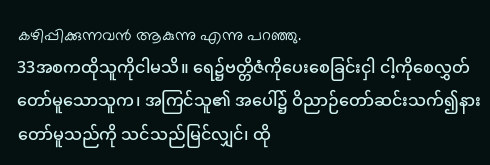കഴിപ്പിക്കുന്നവന്‍ ആകുന്നു എന്നു പറഞ്ഞു.
33အစကထိုသူကိုငါမသိ။ ရေ၌ဗတ္တိဇံကိုပေးစေခြင်းငှါ ငါ့ကိုစေလွှတ်တော်မူသောသူက၊ အကြင်သူ၏ အပေါ်၌ ဝိညာဉ်တော်ဆင်းသက်၍နားတော်မူသည်ကို သင်သည်မြင်လျှင်၊ ထို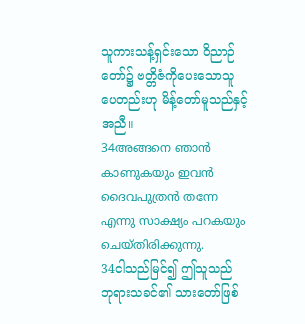သူကားသန့်ရှင်းသော ဝိညာဉ် တော်၌ ဗတ္တိဇံကိုပေးသောသူပေတည်းဟု မိန့်တော်မူသည်နှင့်အညီ။
34അങ്ങനെ ഞാന്‍ കാണുകയും ഇവന്‍ ദൈവപുത്രന്‍ തന്നേ എന്നു സാക്ഷ്യം പറകയും ചെയ്തിരിക്കുന്നു.
34ငါသည်မြင်၍ ဤသူသည် ဘုရားသခင်၏ သားတော်ဖြစ်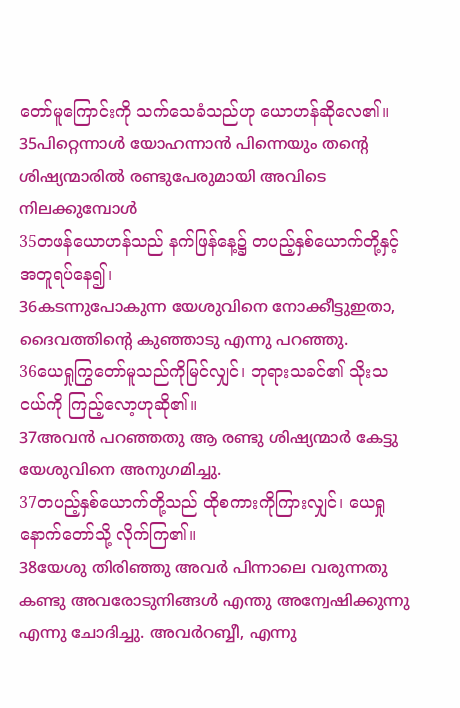တော်မူကြောင်းကို သက်သေခံသည်ဟု ယောဟန်ဆိုလေ၏။
35പിറ്റെന്നാള്‍ യോഹന്നാന്‍ പിന്നെയും തന്റെ ശിഷ്യന്മാരില്‍ രണ്ടുപേരുമായി അവിടെ നിലക്കുമ്പോള്‍
35တဖန်ယောဟန်သည် နက်ဖြန်နေ့၌ တပည့်နှစ်ယောက်တို့နှင့် အတူရပ်နေ၍၊
36കടന്നുപോകുന്ന യേശുവിനെ നോക്കീട്ടുഇതാ, ദൈവത്തിന്റെ കുഞ്ഞാടു എന്നു പറഞ്ഞു.
36ယေရှုကြွတော်မူသည်ကိုမြင်လျှင်၊ ဘုရားသခင်၏ သိုးသငယ်ကို ကြည့်လော့ဟုဆို၏။
37അവന്‍ പറഞ്ഞതു ആ രണ്ടു ശിഷ്യന്മാര്‍ കേട്ടു യേശുവിനെ അനുഗമിച്ചു.
37တပည့်နှစ်ယောက်တို့သည် ထိုစကားကိုကြားလျှင်၊ ယေရှုနောက်တော်သို့ လိုက်ကြ၏။
38യേശു തിരിഞ്ഞു അവര്‍ പിന്നാലെ വരുന്നതു കണ്ടു അവരോടുനിങ്ങള്‍ എന്തു അന്വേഷിക്കുന്നു എന്നു ചോദിച്ചു. അവര്‍റബ്ബീ, എന്നു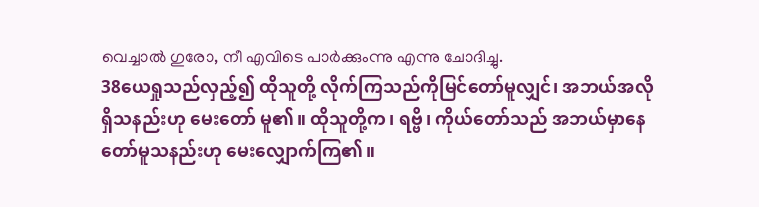വെച്ചാല്‍ ഗുരോ, നീ എവിടെ പാര്‍ക്കുംന്നു എന്നു ചോദിച്ചു.
38ယေရှုသည်လှည့်၍ ထိုသူတို့ လိုက်ကြသည်ကိုမြင်တော်မူလျှင်၊ အဘယ်အလိုရှိသနည်းဟု မေးတော် မူ၏။ ထိုသူတို့က၊ ရဗ္ဗိ၊ ကိုယ်တော်သည် အဘယ်မှာနေတော်မူသနည်းဟု မေးလျှောက်ကြ၏။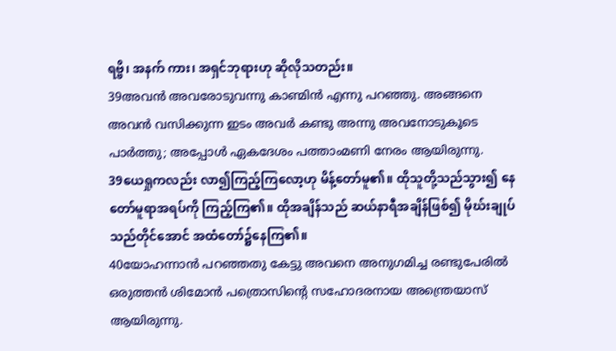ရဗ္ဗိ၊ အနက် ကား၊ အရှင်ဘုရားဟု ဆိုလိုသတည်း။
39അവന്‍ അവരോടുവന്നു കാണ്മിന്‍ എന്നു പറഞ്ഞു. അങ്ങനെ അവന്‍ വസിക്കുന്ന ഇടം അവര്‍ കണ്ടു അന്നു അവനോടുകൂടെ പാര്‍ത്തു; അപ്പോള്‍ ഏകദേശം പത്താംമണി നേരം ആയിരുന്നു.
39ယေရှုကလည်း လာ၍ကြည့်ကြလော့ဟု မိန့်တော်မူ၏။ ထိုသူတို့သည်သွား၍ နေတော်မူရာအရပ်ကို ကြည့်ကြ၏။ ထိုအချိန်သည် ဆယ်နာရီအချိန်ဖြစ်၍ မိုဃ်းချုပ်သည်တိုင်အောင် အထံတော်၌နေကြ၏။
40യോഹന്നാന്‍ പറഞ്ഞതു കേട്ടു അവനെ അനുഗമിച്ച രണ്ടുപേരില്‍ ഒരുത്തന്‍ ശിമോന്‍ പത്രൊസിന്റെ സഹോദരനായ അന്ത്രെയാസ് ആയിരുന്നു.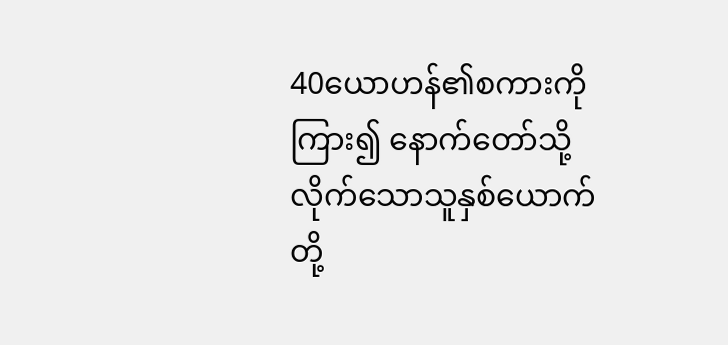40ယောဟန်၏စကားကိုကြား၍ နောက်တော်သို့ လိုက်သောသူနှစ်ယောက်တို့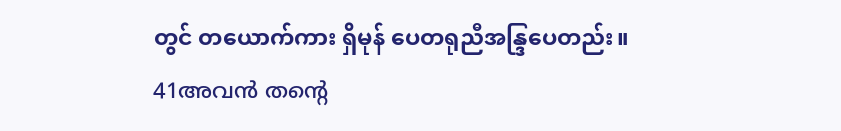တွင် တယောက်ကား ရှိမုန် ပေတရုညီအန္ဒြပေတည်း။
41അവന്‍ തന്റെ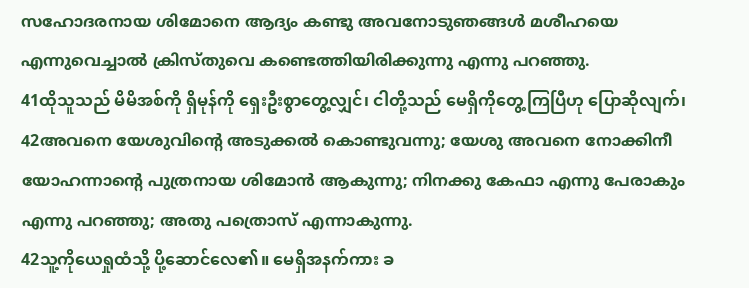സഹോദരനായ ശിമോനെ ആദ്യം കണ്ടു അവനോടുഞങ്ങള്‍ മശീഹയെ എന്നുവെച്ചാല്‍ ക്രിസ്തുവെ കണ്ടെത്തിയിരിക്കുന്നു എന്നു പറഞ്ഞു.
41ထိုသူသည် မိမိအစ်ကို ရှိမုန်ကို ရှေးဦးစွာတွေ့လျှင်၊ ငါတို့သည် မေရှိကိုတွေ့ကြပြီဟု ပြောဆိုလျက်၊
42അവനെ യേശുവിന്റെ അടുക്കല്‍ കൊണ്ടുവന്നു; യേശു അവനെ നോക്കിനീ യോഹന്നാന്റെ പുത്രനായ ശിമോന്‍ ആകുന്നു; നിനക്കു കേഫാ എന്നു പേരാകും എന്നു പറഞ്ഞു; അതു പത്രൊസ് എന്നാകുന്നു.
42သူ့ကိုယေရှုထံသို့ ပို့ဆောင်လေ၏။ မေရှိအနက်ကား ခ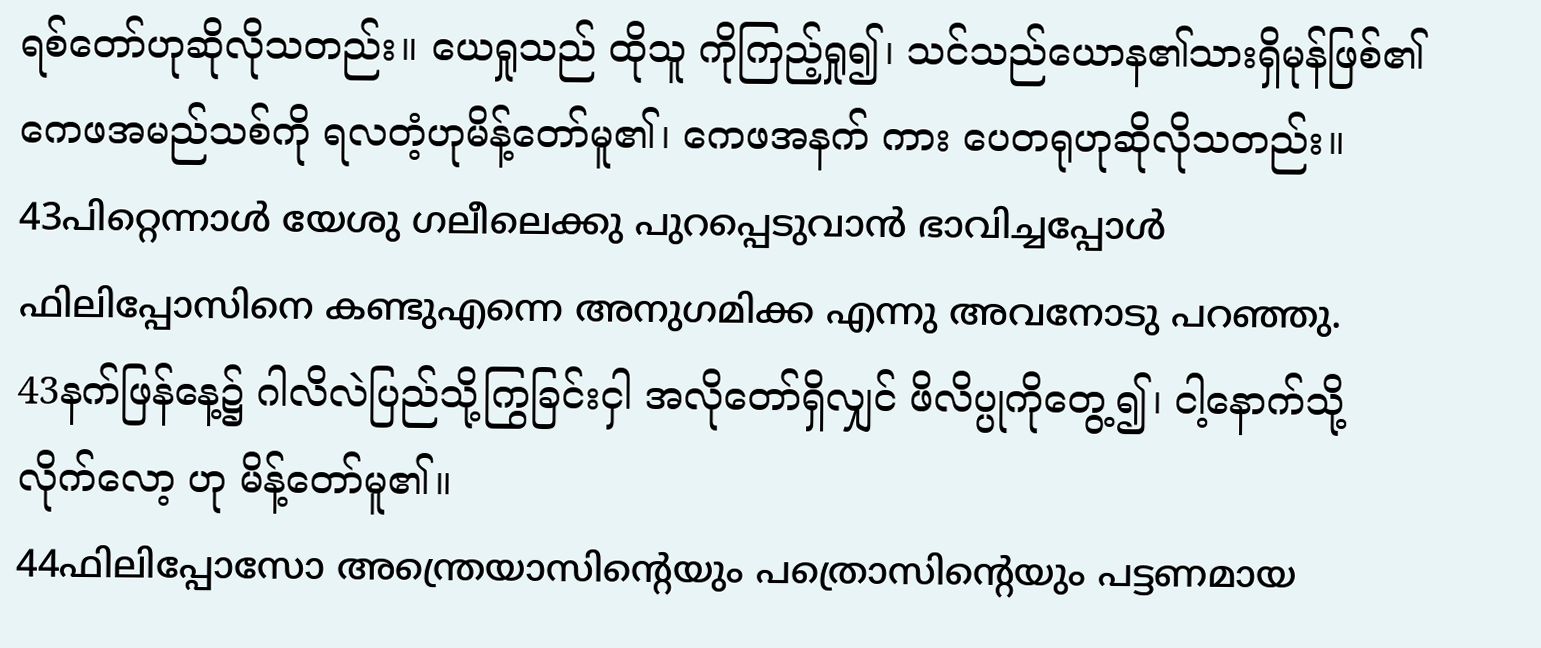ရစ်တော်ဟုဆိုလိုသတည်း။ ယေရှုသည် ထိုသူ ကိုကြည့်ရှု၍၊ သင်သည်ယောန၏သားရှိမုန်ဖြစ်၏ ကေဖအမည်သစ်ကို ရလတံ့ဟုမိန့်တော်မူ၏၊ ကေဖအနက် ကား ပေတရုဟုဆိုလိုသတည်း။
43പിറ്റെന്നാള്‍ യേശു ഗലീലെക്കു പുറപ്പെടുവാന്‍ ഭാവിച്ചപ്പോള്‍ ഫിലിപ്പോസിനെ കണ്ടുഎന്നെ അനുഗമിക്ക എന്നു അവനോടു പറഞ്ഞു.
43နက်ဖြန်နေ့၌ ဂါလိလဲပြည်သို့ကြွခြင်းငှါ အလိုတော်ရှိလျှင် ဖိလိပ္ပုကိုတွေ့၍၊ ငါ့နောက်သို့ လိုက်လော့ ဟု မိန့်တော်မူ၏။
44ഫിലിപ്പോസോ അന്ത്രെയാസിന്റെയും പത്രൊസിന്റെയും പട്ടണമായ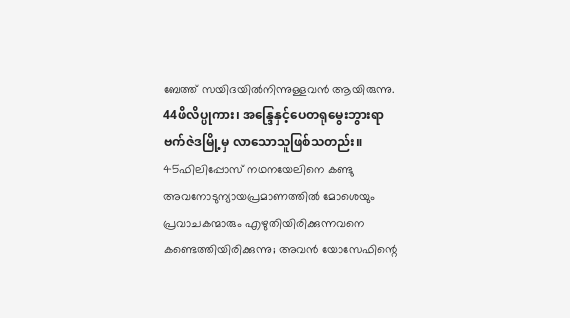ബേത്ത് സയിദയില്‍നിന്നുള്ളവന്‍ ആയിരുന്നു.
44ဖိလိပ္ပုကား၊ အန္ဒြေနှင့်ပေတရုမွေးဘွားရာ ဗက်ဇဲဒမြို့မှ လာသောသူဖြစ်သတည်း။
45ഫിലിപ്പോസ് നഥനയേലിനെ കണ്ടു അവനോടുന്യായപ്രമാണത്തില്‍ മോശെയും പ്രവാചകന്മാരും എഴുതിയിരിക്കുന്നവനെ കണ്ടെത്തിയിരിക്കുന്നു; അവന്‍ യോസേഫിന്റെ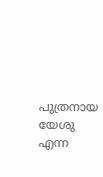പുത്രനായ യേശു എന്ന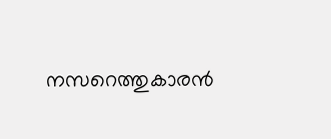നസറെത്തുകാരന്‍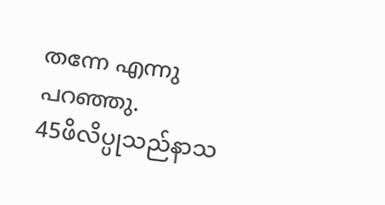തന്നേ എന്നു പറഞ്ഞു.
45ဖိလိပ္ပုသည်နာသ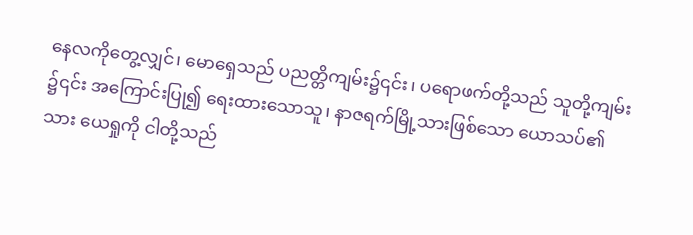နေလကိုတွေ့လျှင်၊ မောရှေသည် ပညတ္တိကျမ်း၌၎င်း၊ ပရောဖက်တို့သည် သူတို့ကျမ်း ၌၎င်း အကြောင်းပြု၍ ရေးထားသောသူ၊ နာဇရက်မြို့သားဖြစ်သော ယောသပ်၏သား ယေရှုကို ငါတို့သည်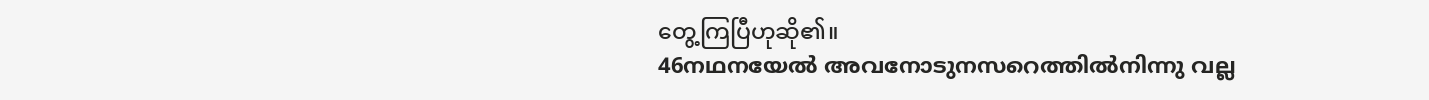တွေ့ကြပြီဟုဆို၏။
46നഥനയേല്‍ അവനോടുനസറെത്തില്‍നിന്നു വല്ല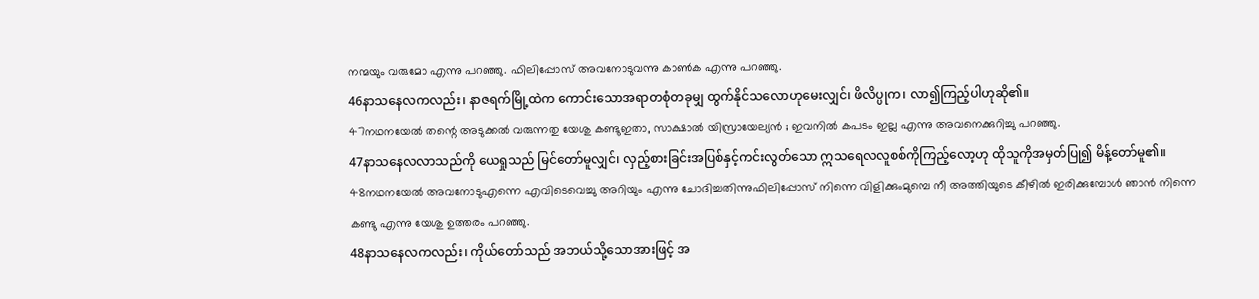നന്മയും വരുമോ എന്നു പറഞ്ഞു. ഫിലിപ്പോസ് അവനോടുവന്നു കാണ്‍ക എന്നു പറഞ്ഞു.
46နာသနေလကလည်း၊ နာဇရက်မြို့ထဲက ကောင်းသောအရာတစုံတခုမျှ ထွက်နိုင်သလောဟုမေးလျှင်၊ ဖိလိပ္ပုက၊ လာ၍ကြည့်ပါဟုဆို၏။
47നഥനയേല്‍ തന്റെ അടുക്കല്‍ വരുന്നതു യേശു കണ്ടുഇതാ, സാക്ഷാല്‍ യിസ്രായേല്യന്‍ ; ഇവനില്‍ കപടം ഇല്ല എന്നു അവനെക്കുറിച്ചു പറഞ്ഞു.
47နာသနေလလာသည်ကို ယေရှုသည် မြင်တော်မူလျှင်၊ လှည့်စားခြင်းအပြစ်နှင့်ကင်းလွတ်သော ဣသရေလလူစစ်ကိုကြည့်လော့ဟု ထိုသူကိုအမှတ်ပြု၍ မိန့်တော်မူ၏။
48നഥനയേല്‍ അവനോടുഎന്നെ എവിടെവെച്ചു അറിയും എന്നു ചോദിച്ചതിന്നുഫിലിപ്പോസ് നിന്നെ വിളിക്കുംമുമ്പെ നീ അത്തിയുടെ കീഴില്‍ ഇരിക്കുമ്പോള്‍ ഞാന്‍ നിന്നെ കണ്ടു എന്നു യേശു ഉത്തരം പറഞ്ഞു.
48နာသနေလကလည်း၊ ကိုယ်တော်သည် အဘယ်သို့သောအားဖြင့် အ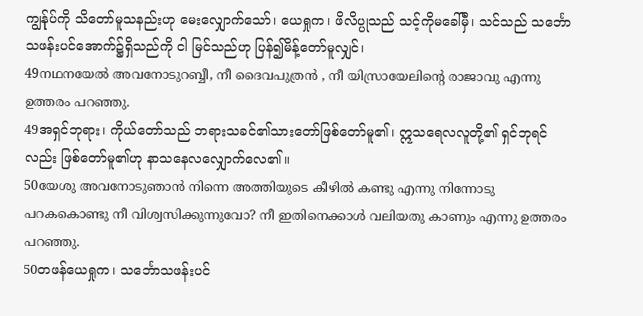ကျွန်ုပ်ကို သိတော်မူသနည်းဟု မေးလျှောက်သော်၊ ယေရှုက၊ ဖိလိပ္ပုသည် သင့်ကိုမခေါ်မှီ၊ သင်သည် သင်္ဘောသဖန်းပင်အောက်၌ရှိသည်ကို ငါ မြင်သည်ဟု ပြန်၍မိန့်တော်မူလျှင်၊
49നഥനയേല്‍ അവനോടുറബ്ബീ, നീ ദൈവപുത്രന്‍ , നീ യിസ്രായേലിന്റെ രാജാവു എന്നു ഉത്തരം പറഞ്ഞു.
49အရှင်ဘုရား၊ ကိုယ်တော်သည် ဘရားသခင်၏သားတော်ဖြစ်တော်မူ၏၊ ဣသရေလလူတို့၏ ရှင်ဘုရင် လည်း ဖြစ်တော်မူ၏ဟု နာသနေလလျှောက်လေ၏။
50യേശു അവനോടുഞാന്‍ നിന്നെ അത്തിയുടെ കീഴില്‍ കണ്ടു എന്നു നിന്നോടു പറകകൊണ്ടു നീ വിശ്വസിക്കുന്നുവോ? നീ ഇതിനെക്കാള്‍ വലിയതു കാണും എന്നു ഉത്തരം പറഞ്ഞു.
50တဖန်ယေရှုက၊ သင်္ဘောသဖန်းပင်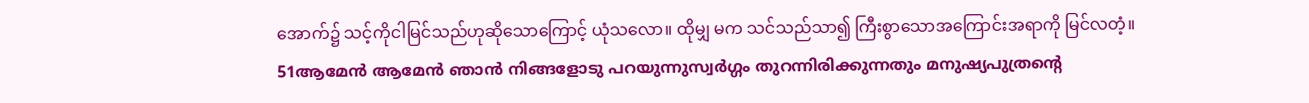အောက်၌ သင့်ကိုငါမြင်သည်ဟုဆိုသောကြောင့် ယုံသလော။ ထိုမျှ မက သင်သည်သာ၍ ကြီးစွာသောအကြောင်းအရာကို မြင်လတံ့။
51ആമേന്‍ ആമേന്‍ ഞാന്‍ നിങ്ങളോടു പറയുന്നുസ്വര്‍ഗ്ഗം തുറന്നിരിക്കുന്നതും മനുഷ്യപുത്രന്റെ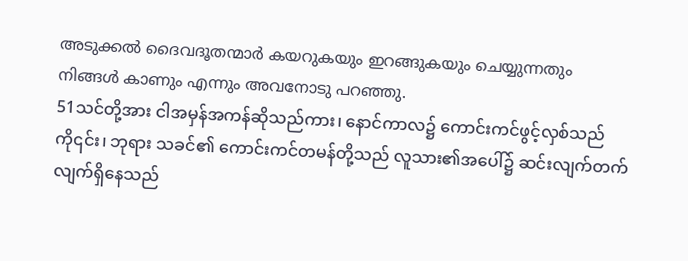അടുക്കല്‍ ദൈവദൂതന്മാര്‍ കയറുകയും ഇറങ്ങുകയും ചെയ്യുന്നതും നിങ്ങള്‍ കാണും എന്നും അവനോടു പറഞ്ഞു.
51သင်တို့အား ငါအမှန်အကန်ဆိုသည်ကား၊ နောင်ကာလ၌ ကောင်းကင်ဖွင့်လှစ်သည်ကို၎င်း၊ ဘုရား သခင်၏ ကောင်းကင်တမန်တို့သည် လူသား၏အပေါ်၌ ဆင်းလျက်တက်လျက်ရှိနေသည်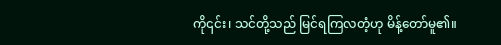ကို၎င်း၊ သင်တို့သည် မြင်ရကြလတံ့ဟု မိန့်တော်မူ၏။